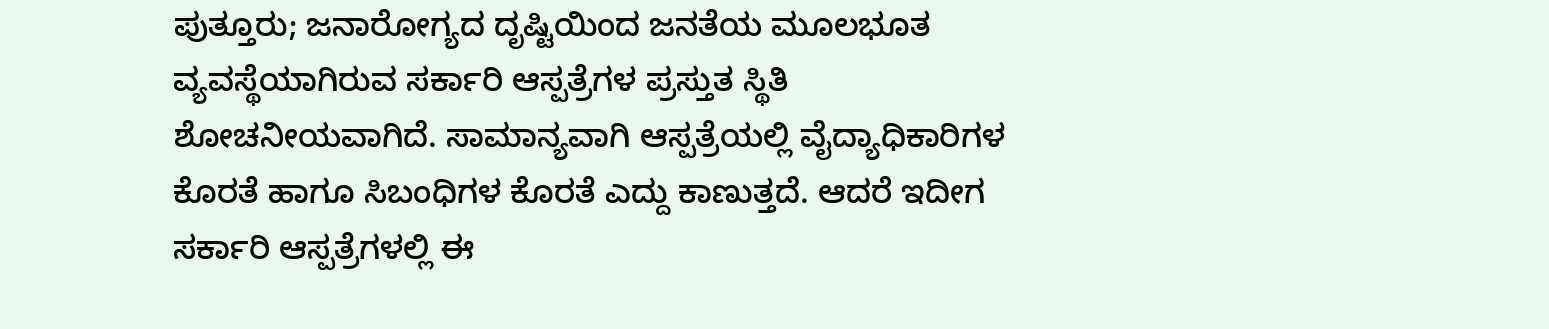ಪುತ್ತೂರು; ಜನಾರೋಗ್ಯದ ದೃಷ್ಟಿಯಿಂದ ಜನತೆಯ ಮೂಲಭೂತ ವ್ಯವಸ್ಥೆಯಾಗಿರುವ ಸರ್ಕಾರಿ ಆಸ್ಪತ್ರೆಗಳ ಪ್ರಸ್ತುತ ಸ್ಥಿತಿ ಶೋಚನೀಯವಾಗಿದೆ. ಸಾಮಾನ್ಯವಾಗಿ ಆಸ್ಪತ್ರೆಯಲ್ಲಿ ವೈದ್ಯಾಧಿಕಾರಿಗಳ ಕೊರತೆ ಹಾಗೂ ಸಿಬಂಧಿಗಳ ಕೊರತೆ ಎದ್ದು ಕಾಣುತ್ತದೆ. ಆದರೆ ಇದೀಗ ಸರ್ಕಾರಿ ಆಸ್ಪತ್ರೆಗಳಲ್ಲಿ ಈ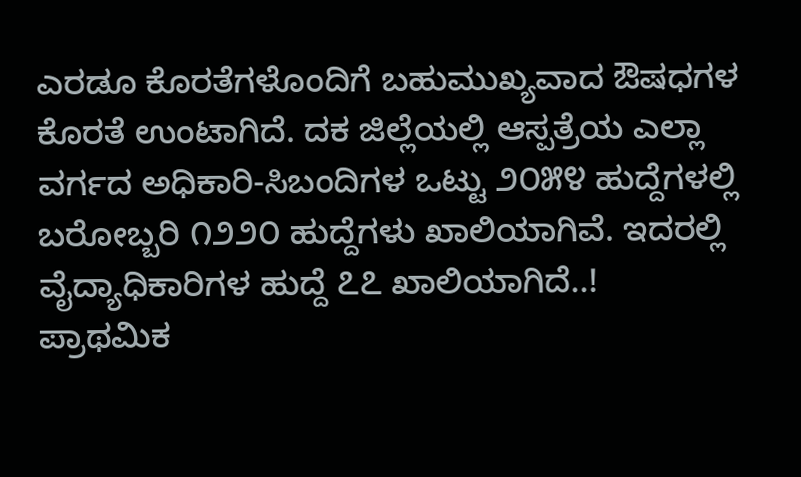ಎರಡೂ ಕೊರತೆಗಳೊಂದಿಗೆ ಬಹುಮುಖ್ಯವಾದ ಔಷಧಗಳ ಕೊರತೆ ಉಂಟಾಗಿದೆ. ದಕ ಜಿಲ್ಲೆಯಲ್ಲಿ ಆಸ್ಪತ್ರೆಯ ಎಲ್ಲಾ ವರ್ಗದ ಅಧಿಕಾರಿ-ಸಿಬಂದಿಗಳ ಒಟ್ಟು ೨೦೫೪ ಹುದ್ದೆಗಳಲ್ಲಿ ಬರೋಬ್ಬರಿ ೧೨೨೦ ಹುದ್ದೆಗಳು ಖಾಲಿಯಾಗಿವೆ. ಇದರಲ್ಲಿ ವೈದ್ಯಾಧಿಕಾರಿಗಳ ಹುದ್ದೆ ೭೭ ಖಾಲಿಯಾಗಿದೆ..!
ಪ್ರಾಥಮಿಕ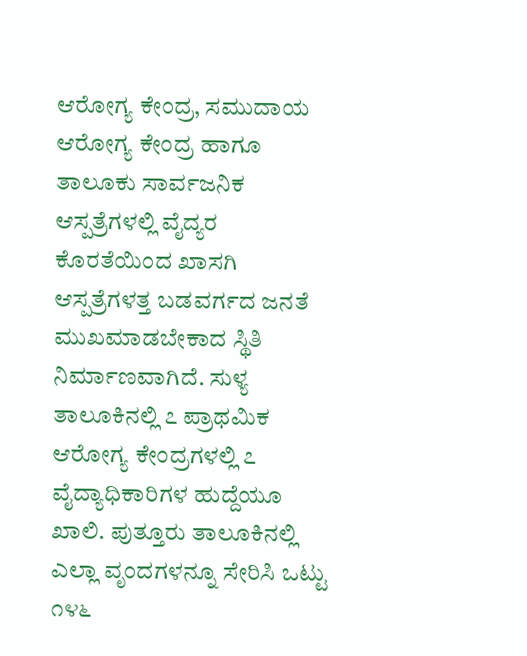ಆರೋಗ್ಯ ಕೇಂದ್ರ, ಸಮುದಾಯ ಆರೋಗ್ಯ ಕೇಂದ್ರ ಹಾಗೂ ತಾಲೂಕು ಸಾರ್ವಜನಿಕ ಆಸ್ಪತ್ರೆಗಳಲ್ಲಿ ವೈದ್ಯರ ಕೊರತೆಯಿಂದ ಖಾಸಗಿ ಆಸ್ಪತ್ರೆಗಳತ್ತ ಬಡವರ್ಗದ ಜನತೆ ಮುಖಮಾಡಬೇಕಾದ ಸ್ಥಿತಿ ನಿರ್ಮಾಣವಾಗಿದೆ. ಸುಳ್ಯ ತಾಲೂಕಿನಲ್ಲಿ ೭ ಪ್ರಾಥಮಿಕ ಆರೋಗ್ಯ ಕೇಂದ್ರಗಳಲ್ಲಿ ೭ ವೈದ್ಯಾಧಿಕಾರಿಗಳ ಹುದ್ದೆಯೂ ಖಾಲಿ. ಪುತ್ತೂರು ತಾಲೂಕಿನಲ್ಲಿ ಎಲ್ಲಾ ವೃಂದಗಳನ್ನೂ ಸೇರಿಸಿ ಒಟ್ಟು ೧೪೬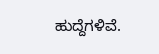ಹುದ್ದೆಗಳಿವೆ.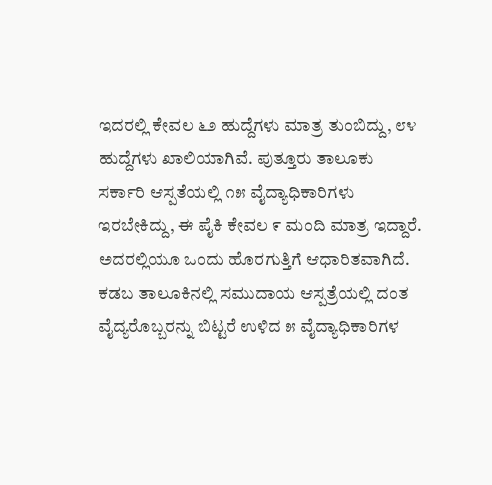ಇದರಲ್ಲಿ ಕೇವಲ ೬೨ ಹುದ್ದೆಗಳು ಮಾತ್ರ ತುಂಬಿದ್ದು, ೮೪ ಹುದ್ದೆಗಳು ಖಾಲಿಯಾಗಿವೆ. ಪುತ್ತೂರು ತಾಲೂಕು ಸರ್ಕಾರಿ ಆಸ್ಪತೆಯಲ್ಲಿ ೧೫ ವೈದ್ಯಾಧಿಕಾರಿಗಳು ಇರಬೇಕಿದ್ದು, ಈ ಪೈಕಿ ಕೇವಲ ೯ ಮಂದಿ ಮಾತ್ರ ಇದ್ದಾರೆ. ಅದರಲ್ಲಿಯೂ ಒಂದು ಹೊರಗುತ್ತಿಗೆ ಆಧಾರಿತವಾಗಿದೆ. ಕಡಬ ತಾಲೂಕಿನಲ್ಲಿ ಸಮುದಾಯ ಆಸ್ಪತ್ರೆಯಲ್ಲಿ ದಂತ ವೈದ್ಯರೊಬ್ಬರನ್ನು ಬಿಟ್ಟರೆ ಉಳಿದ ೫ ವೈದ್ಯಾಧಿಕಾರಿಗಳ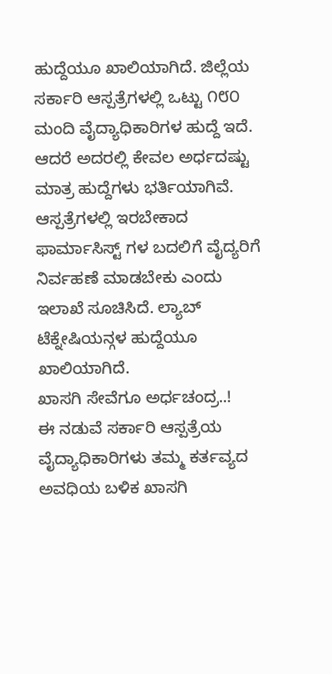ಹುದ್ದೆಯೂ ಖಾಲಿಯಾಗಿದೆ. ಜಿಲ್ಲೆಯ ಸರ್ಕಾರಿ ಆಸ್ಪತ್ರೆಗಳಲ್ಲಿ ಒಟ್ಟು ೧೮೦ ಮಂದಿ ವೈದ್ಯಾಧಿಕಾರಿಗಳ ಹುದ್ದೆ ಇದೆ. ಆದರೆ ಅದರಲ್ಲಿ ಕೇವಲ ಅರ್ಧದಷ್ಟು ಮಾತ್ರ ಹುದ್ದೆಗಳು ಭರ್ತಿಯಾಗಿವೆ. ಆಸ್ಪತ್ರೆಗಳಲ್ಲಿ ಇರಬೇಕಾದ ಫಾರ್ಮಾಸಿಸ್ಟ್ ಗಳ ಬದಲಿಗೆ ವೈದ್ಯರಿಗೆ ನಿರ್ವಹಣೆ ಮಾಡಬೇಕು ಎಂದು ಇಲಾಖೆ ಸೂಚಿಸಿದೆ. ಲ್ಯಾಬ್ ಟೆಕ್ನೇಷಿಯನ್ಗಳ ಹುದ್ದೆಯೂ ಖಾಲಿಯಾಗಿದೆ.
ಖಾಸಗಿ ಸೇವೆಗೂ ಅರ್ಧಚಂದ್ರ..!
ಈ ನಡುವೆ ಸರ್ಕಾರಿ ಆಸ್ಪತ್ರೆಯ ವೈದ್ಯಾಧಿಕಾರಿಗಳು ತಮ್ಮ ಕರ್ತವ್ಯದ ಅವಧಿಯ ಬಳಿಕ ಖಾಸಗಿ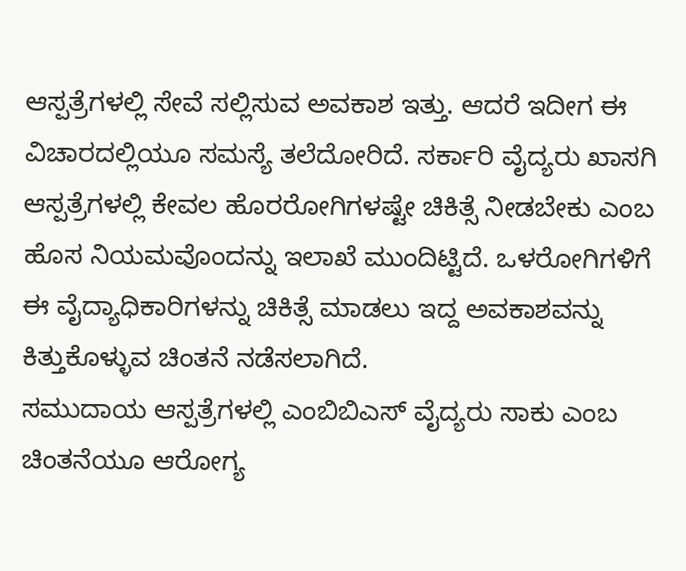ಆಸ್ಪತ್ರೆಗಳಲ್ಲಿ ಸೇವೆ ಸಲ್ಲಿಸುವ ಅವಕಾಶ ಇತ್ತು. ಆದರೆ ಇದೀಗ ಈ ವಿಚಾರದಲ್ಲಿಯೂ ಸಮಸ್ಯೆ ತಲೆದೋರಿದೆ. ಸರ್ಕಾರಿ ವೈದ್ಯರು ಖಾಸಗಿ ಆಸ್ಪತ್ರೆಗಳಲ್ಲಿ ಕೇವಲ ಹೊರರೋಗಿಗಳಷ್ಟೇ ಚಿಕಿತ್ಸೆ ನೀಡಬೇಕು ಎಂಬ ಹೊಸ ನಿಯಮವೊಂದನ್ನು ಇಲಾಖೆ ಮುಂದಿಟ್ಟಿದೆ. ಒಳರೋಗಿಗಳಿಗೆ ಈ ವೈದ್ಯಾಧಿಕಾರಿಗಳನ್ನು ಚಿಕಿತ್ಸೆ ಮಾಡಲು ಇದ್ದ ಅವಕಾಶವನ್ನು ಕಿತ್ತುಕೊಳ್ಳುವ ಚಿಂತನೆ ನಡೆಸಲಾಗಿದೆ.
ಸಮುದಾಯ ಆಸ್ಪತ್ರೆಗಳಲ್ಲಿ ಎಂಬಿಬಿಎಸ್ ವೈದ್ಯರು ಸಾಕು ಎಂಬ ಚಿಂತನೆಯೂ ಆರೋಗ್ಯ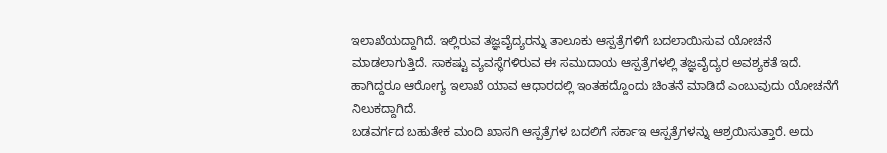ಇಲಾಖೆಯದ್ದಾಗಿದೆ. ಇಲ್ಲಿರುವ ತಜ್ಞವೈದ್ಯರನ್ನು ತಾಲೂಕು ಆಸ್ಪತ್ರೆಗಳಿಗೆ ಬದಲಾಯಿಸುವ ಯೋಚನೆ ಮಾಡಲಾಗುತ್ತಿದೆ. ಸಾಕಷ್ಟು ವ್ಯವಸ್ಥೆಗಳಿರುವ ಈ ಸಮುದಾಯ ಆಸ್ಪತ್ರೆಗಳಲ್ಲಿ ತಜ್ಞವೈದ್ಯರ ಅವಶ್ಯಕತೆ ಇದೆ. ಹಾಗಿದ್ದರೂ ಆರೋಗ್ಯ ಇಲಾಖೆ ಯಾವ ಆಧಾರದಲ್ಲಿ ಇಂತಹದ್ದೊಂದು ಚಿಂತನೆ ಮಾಡಿದೆ ಎಂಬುವುದು ಯೋಚನೆಗೆ ನಿಲುಕದ್ದಾಗಿದೆ.
ಬಡವರ್ಗದ ಬಹುತೇಕ ಮಂದಿ ಖಾಸಗಿ ಆಸ್ಪತ್ರೆಗಳ ಬದಲಿಗೆ ಸರ್ಕಾಇ ಆಸ್ಪತ್ರೆಗಳನ್ನು ಆಶ್ರಯಿಸುತ್ತಾರೆ. ಅದು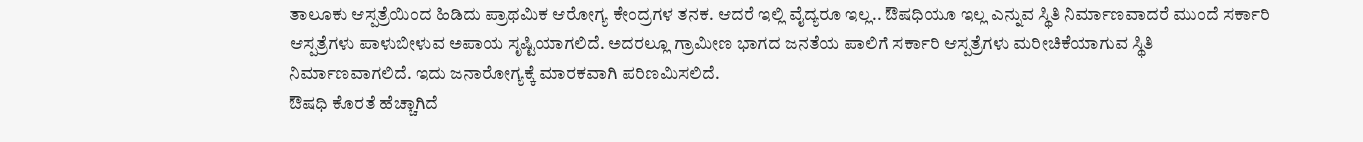ತಾಲೂಕು ಆಸ್ಪತ್ರೆಯಿಂದ ಹಿಡಿದು ಪ್ರಾಥಮಿಕ ಆರೋಗ್ಯ ಕೇಂದ್ರಗಳ ತನಕ. ಆದರೆ ಇಲ್ಲಿ ವೈದ್ಯರೂ ಇಲ್ಲ.. ಔಷಧಿಯೂ ಇಲ್ಲ ಎನ್ನುವ ಸ್ಥಿತಿ ನಿರ್ಮಾಣವಾದರೆ ಮುಂದೆ ಸರ್ಕಾರಿ ಆಸ್ಪತ್ರೆಗಳು ಪಾಳುಬೀಳುವ ಅಪಾಯ ಸೃಷ್ಟಿಯಾಗಲಿದೆ. ಅದರಲ್ಲೂ ಗ್ರಾಮೀಣ ಭಾಗದ ಜನತೆಯ ಪಾಲಿಗೆ ಸರ್ಕಾರಿ ಆಸ್ಪತ್ರೆಗಳು ಮರೀಚಿಕೆಯಾಗುವ ಸ್ಥಿತಿ ನಿರ್ಮಾಣವಾಗಲಿದೆ. ಇದು ಜನಾರೋಗ್ಯಕ್ಕೆ ಮಾರಕವಾಗಿ ಪರಿಣಮಿಸಲಿದೆ.
ಔಷಧಿ ಕೊರತೆ ಹೆಚ್ಚಾಗಿದೆ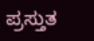ಪ್ರಸ್ತುತ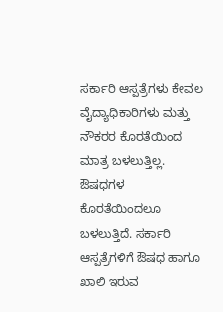ಸರ್ಕಾರಿ ಆಸ್ಪತ್ರೆಗಳು ಕೇವಲ ವೈದ್ಯಾಧಿಕಾರಿಗಳು ಮತ್ತು ನೌಕರರ ಕೊರತೆಯಿಂದ ಮಾತ್ರ ಬಳಲುತ್ತಿಲ್ಲ. ಔಷಧಗಳ ಕೊರತೆಯಿಂದಲೂ ಬಳಲುತ್ತಿದೆ. ಸರ್ಕಾರಿ ಆಸ್ಪತ್ರೆಗಳಿಗೆ ಔಷಧ ಹಾಗೂ ಖಾಲಿ ಇರುವ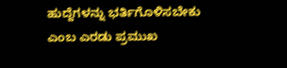ಹುದ್ದೆಗಳನ್ನು ಭರ್ತಿಗೊಳಿಸಬೇಕು ಎಂಬ ಎರಡು ಪ್ರಮುಖ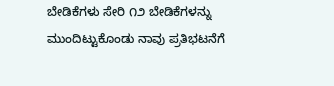ಬೇಡಿಕೆಗಳು ಸೇರಿ ೧೨ ಬೇಡಿಕೆಗಳನ್ನು ಮುಂದಿಟ್ಟುಕೊಂಡು ನಾವು ಪ್ರತಿಭಟನೆಗೆ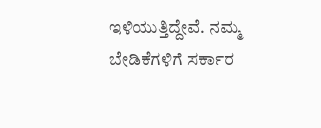ಇಳಿಯುತ್ತಿದ್ದೇವೆ. ನಮ್ಮ ಬೇಡಿಕೆಗಳಿಗೆ ಸರ್ಕಾರ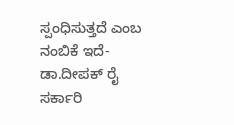ಸ್ಪಂಧಿಸುತ್ತದೆ ಎಂಬ ನಂಬಿಕೆ ಇದೆ- ಡಾ.ದೀಪಕ್ ರೈ ಸರ್ಕಾರಿ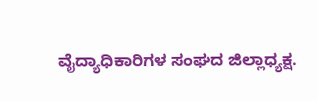ವೈದ್ಯಾಧಿಕಾರಿಗಳ ಸಂಘದ ಜಿಲ್ಲಾಧ್ಯಕ್ಷ.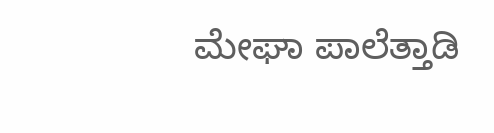ಮೇಘಾ ಪಾಲೆತ್ತಾಡಿ